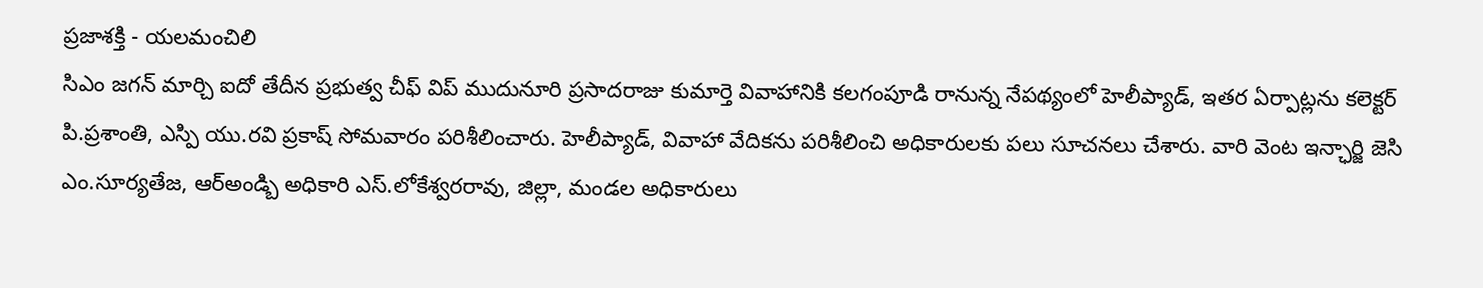ప్రజాశక్తి - యలమంచిలి
సిఎం జగన్ మార్చి ఐదో తేదీన ప్రభుత్వ చీఫ్ విప్ ముదునూరి ప్రసాదరాజు కుమార్తె వివాహానికి కలగంపూడి రానున్న నేపథ్యంలో హెలీప్యాడ్, ఇతర ఏర్పాట్లను కలెక్టర్ పి.ప్రశాంతి, ఎస్పి యు.రవి ప్రకాష్ సోమవారం పరిశీలించారు. హెలీప్యాడ్, వివాహా వేదికను పరిశీలించి అధికారులకు పలు సూచనలు చేశారు. వారి వెంట ఇన్ఛార్జి జెసి ఎం.సూర్యతేజ, ఆర్అండ్బి అధికారి ఎస్.లోకేశ్వరరావు, జిల్లా, మండల అధికారులు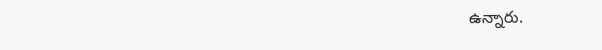ఉన్నారు.